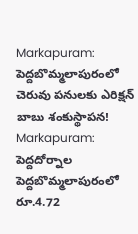Markapuram: పెద్దబొమ్మలాపురంలో చెరువు పనులకు ఎరిక్షన్ బాబు శంకుస్థాపన!
Markapuram: పెద్దదోర్నాల పెద్దబొమ్మలాపురంలో రూ.4.72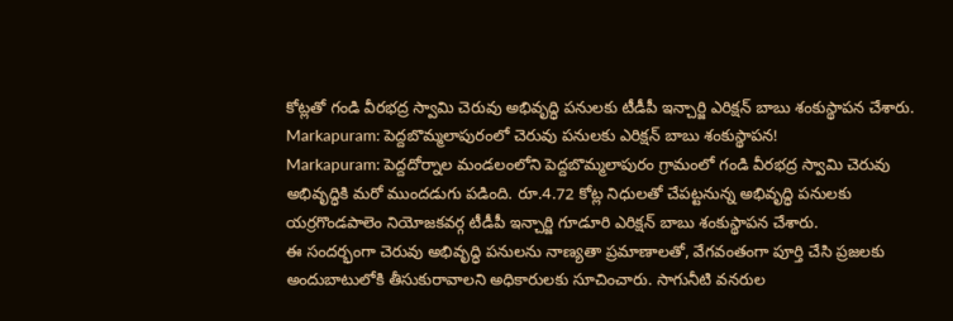కోట్లతో గండి వీరభద్ర స్వామి చెరువు అభివృద్ధి పనులకు టీడీపీ ఇన్చార్జి ఎరిక్షన్ బాబు శంకుస్థాపన చేశారు.
Markapuram: పెద్దబొమ్మలాపురంలో చెరువు పనులకు ఎరిక్షన్ బాబు శంకుస్థాపన!
Markapuram: పెద్దదోర్నాల మండలంలోని పెద్దబొమ్మలాపురం గ్రామంలో గండి వీరభద్ర స్వామి చెరువు అభివృద్ధికి మరో ముందడుగు పడింది. రూ.4.72 కోట్ల నిధులతో చేపట్టనున్న అభివృద్ధి పనులకు యర్రగొండపాలెం నియోజకవర్గ టీడీపీ ఇన్చార్జి గూడూరి ఎరిక్షన్ బాబు శంకుస్థాపన చేశారు.
ఈ సందర్భంగా చెరువు అభివృద్ధి పనులను నాణ్యతా ప్రమాణాలతో, వేగవంతంగా పూర్తి చేసి ప్రజలకు అందుబాటులోకి తీసుకురావాలని అధికారులకు సూచించారు. సాగునీటి వనరుల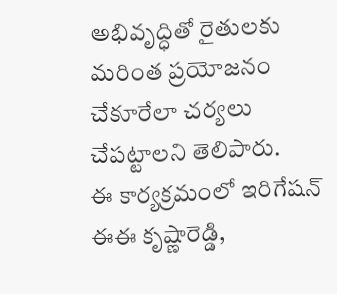అభివృద్ధితో రైతులకు మరింత ప్రయోజనం చేకూరేలా చర్యలు చేపట్టాలని తెలిపారు.
ఈ కార్యక్రమంలో ఇరిగేషన్ ఈఈ కృష్ణారెడ్డి,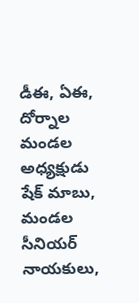డీఈ, ఏఈ, దోర్నాల మండల అధ్యక్షుడు షేక్ మాబు, మండల సీనియర్ నాయకులు,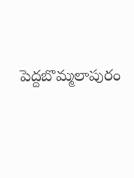పెద్దబొమ్మలాపురం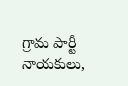గ్రామ పార్టీ నాయకులు,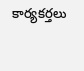కార్యకర్తలు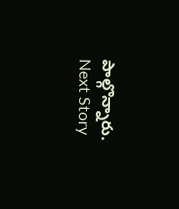పాల్గొన్నారు.
Next Story